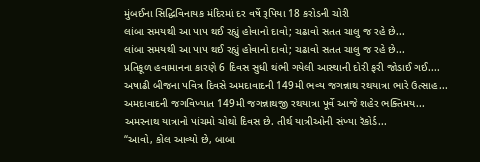મુંબઈના સિદ્ધિવિનાયક મંદિરમાં દર વર્ષે રૂપિયા 18 કરોડની ચોરી
લાંબા સમયથી આ પાપ થઈ રહ્યું હોવાનો દાવો; ચઢાવો સતત ચાલુ જ રહે છે...
લાંબા સમયથી આ પાપ થઈ રહ્યું હોવાનો દાવો; ચઢાવો સતત ચાલુ જ રહે છે...
પ્રતિકૂળ હવામાનના કારણે 6 દિવસ સુધી થંભી ગયેલી આસ્થાની દોરી ફરી જોડાઈ ગઈ....
અષાઢી બીજના પવિત્ર દિવસે અમદાવાદની 149મી ભવ્ય જગન્નાથ રથયાત્રા ભારે ઉત્સાહ...
અમદાવાદની જગવિખ્યાત 149મી જગન્નાથજી રથયાત્રા પૂર્વે આજે શહેર ભક્તિમય...
અમરનાથ યાત્રાનો પાંચમો ચોથો દિવસ છે. તીર્થ યાત્રીઓની સંખ્યા રૅકોર્ડ...
“આવો, કોલ આવ્યો છે, બાબા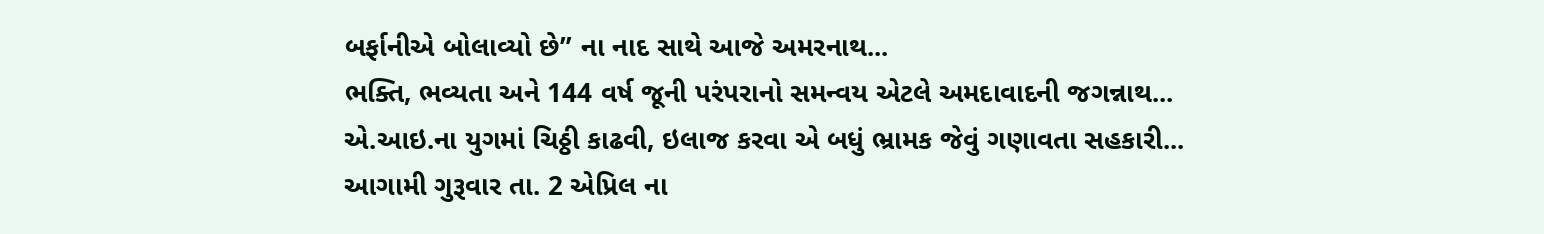બર્ફાનીએ બોલાવ્યો છે” ના નાદ સાથે આજે અમરનાથ...
ભક્તિ, ભવ્યતા અને 144 વર્ષ જૂની પરંપરાનો સમન્વય એટલે અમદાવાદની જગન્નાથ...
એ.આઇ.ના યુગમાં ચિઠ્ઠી કાઢવી, ઇલાજ કરવા એ બધું ભ્રામક જેવું ગણાવતા સહકારી...
આગામી ગુરૂવાર તા. 2 એપ્રિલ ના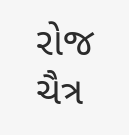રોજ ચૈત્ર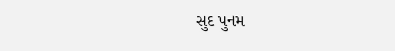સુદ પુનમ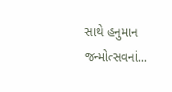સાથે હનુમાન જન્મોત્સવનાં...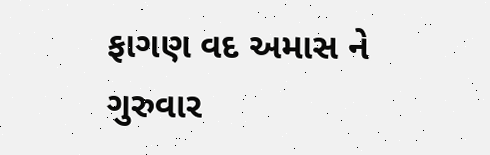ફાગણ વદ અમાસ ને ગુરુવાર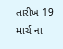તારીખ 19 માર્ચ ના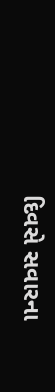દિવસે સવારના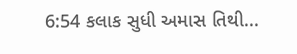6:54 કલાક સુધી અમાસ તિથી...